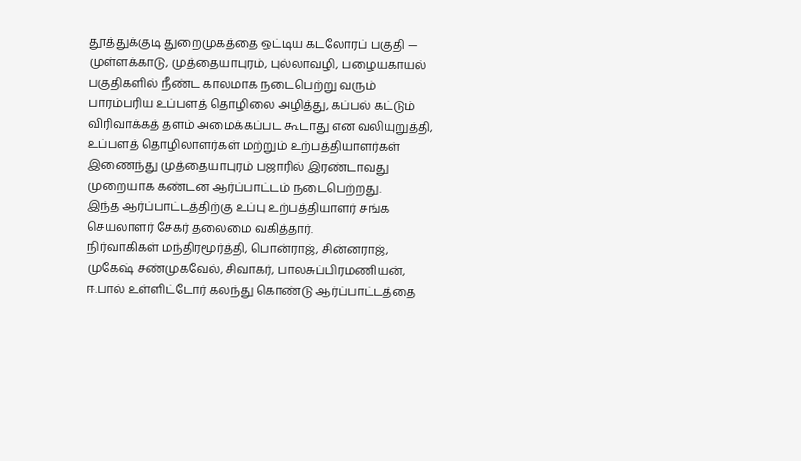தூத்துக்குடி துறைமுகத்தை ஒட்டிய கடலோரப் பகுதி — முள்ளக்காடு, முத்தையாபுரம், புல்லாவழி, பழையகாயல் பகுதிகளில் நீண்ட காலமாக நடைபெற்று வரும் பாரம்பரிய உப்பளத் தொழிலை அழித்து, கப்பல் கட்டும் விரிவாக்கத் தளம் அமைக்கப்பட கூடாது என வலியுறுத்தி, உப்பளத் தொழிலாளர்கள் மற்றும் உற்பத்தியாளர்கள் இணைந்து முத்தையாபுரம் பஜாரில் இரண்டாவது முறையாக கண்டன ஆர்ப்பாட்டம் நடைபெற்றது.
இந்த ஆர்ப்பாட்டத்திற்கு உப்பு உற்பத்தியாளர் சங்க செயலாளர் சேகர் தலைமை வகித்தார்.
நிர்வாகிகள் மந்திரமூர்த்தி, பொன்ராஜ், சின்னராஜ், முகேஷ் சண்முகவேல், சிவாகர், பாலசுப்பிரமணியன், ஈ.பால் உள்ளிட்டோர் கலந்து கொண்டு ஆர்ப்பாட்டத்தை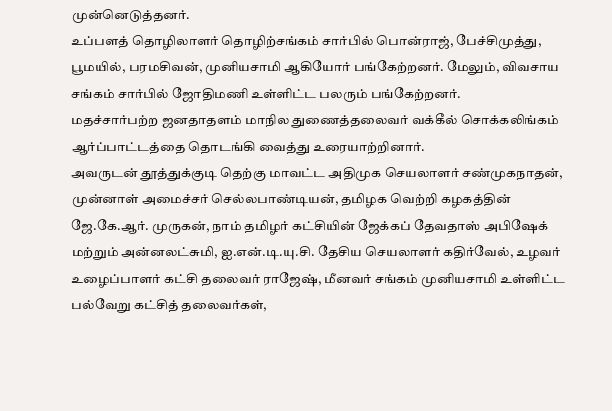முன்னெடுத்தனர்.
உப்பளத் தொழிலாளர் தொழிற்சங்கம் சார்பில் பொன்ராஜ், பேச்சிமுத்து, பூமயில், பரமசிவன், முனியசாமி ஆகியோர் பங்கேற்றனர். மேலும், விவசாய சங்கம் சார்பில் ஜோதிமணி உள்ளிட்ட பலரும் பங்கேற்றனர்.
மதச்சார்பற்ற ஜனதாதளம் மாநில துணைத்தலைவர் வக்கீல் சொக்கலிங்கம் ஆர்ப்பாட்டத்தை தொடங்கி வைத்து உரையாற்றினார்.
அவருடன் தூத்துக்குடி தெற்கு மாவட்ட அதிமுக செயலாளர் சண்முகநாதன், முன்னாள் அமைச்சர் செல்லபாண்டியன், தமிழக வெற்றி கழகத்தின் ஜே.கே.ஆர். முருகன், நாம் தமிழர் கட்சியின் ஜேக்கப் தேவதாஸ் அபிஷேக் மற்றும் அன்னலட்சுமி, ஐ.என்.டி.யு.சி. தேசிய செயலாளர் கதிர்வேல், உழவர் உழைப்பாளர் கட்சி தலைவர் ராஜேஷ், மீனவர் சங்கம் முனியசாமி உள்ளிட்ட பல்வேறு கட்சித் தலைவர்கள்,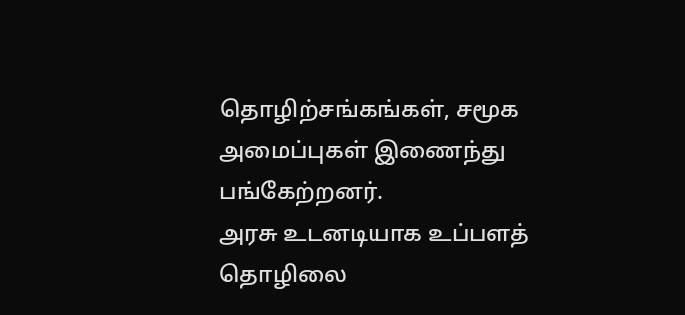தொழிற்சங்கங்கள், சமூக அமைப்புகள் இணைந்து பங்கேற்றனர்.
அரசு உடனடியாக உப்பளத் தொழிலை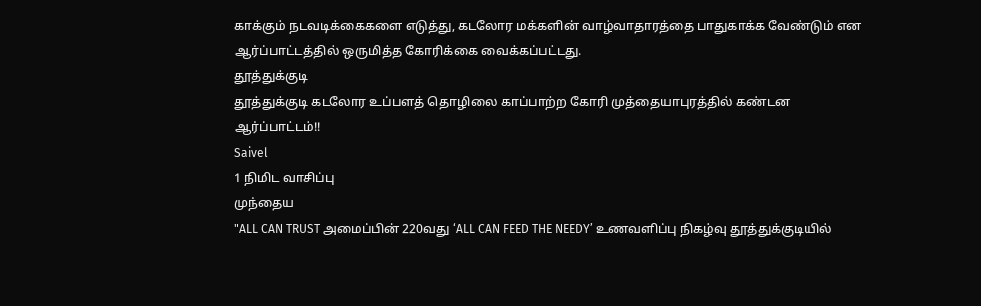காக்கும் நடவடிக்கைகளை எடுத்து, கடலோர மக்களின் வாழ்வாதாரத்தை பாதுகாக்க வேண்டும் என ஆர்ப்பாட்டத்தில் ஒருமித்த கோரிக்கை வைக்கப்பட்டது.
தூத்துக்குடி
தூத்துக்குடி கடலோர உப்பளத் தொழிலை காப்பாற்ற கோரி முத்தையாபுரத்தில் கண்டன ஆர்ப்பாட்டம்!!
Saivel
1 நிமிட வாசிப்பு
முந்தைய
"ALL CAN TRUST அமைப்பின் 220வது ‘ALL CAN FEED THE NEEDY’ உணவளிப்பு நிகழ்வு தூத்துக்குடியில்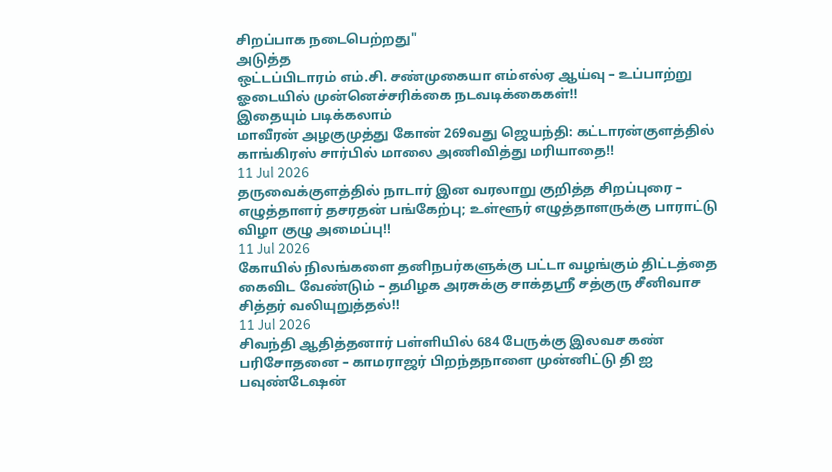சிறப்பாக நடைபெற்றது"
அடுத்த
ஒட்டப்பிடாரம் எம்.சி. சண்முகையா எம்எல்ஏ ஆய்வு – உப்பாற்று ஓடையில் முன்னெச்சரிக்கை நடவடிக்கைகள்!!
இதையும் படிக்கலாம்
மாவீரன் அழகுமுத்து கோன் 269வது ஜெயந்தி: கட்டாரன்குளத்தில் காங்கிரஸ் சார்பில் மாலை அணிவித்து மரியாதை!!
11 Jul 2026
தருவைக்குளத்தில் நாடார் இன வரலாறு குறித்த சிறப்புரை – எழுத்தாளர் தசரதன் பங்கேற்பு; உள்ளூர் எழுத்தாளருக்கு பாராட்டு விழா குழு அமைப்பு!!
11 Jul 2026
கோயில் நிலங்களை தனிநபர்களுக்கு பட்டா வழங்கும் திட்டத்தை கைவிட வேண்டும் – தமிழக அரசுக்கு சாக்தஸ்ரீ சத்குரு சீனிவாச சித்தர் வலியுறுத்தல்!!
11 Jul 2026
சிவந்தி ஆதித்தனார் பள்ளியில் 684 பேருக்கு இலவச கண் பரிசோதனை – காமராஜர் பிறந்தநாளை முன்னிட்டு தி ஐ பவுண்டேஷன்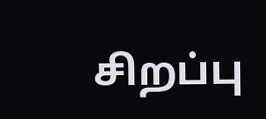சிறப்பு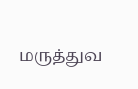மருத்துவ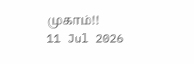முகாம்!!
11 Jul 2026